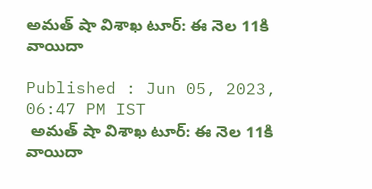అమత్ షా విశాఖ టూర్: ఈ నెల 11కి వాయిదా

Published : Jun 05, 2023, 06:47 PM IST
 అమత్ షా విశాఖ టూర్: ఈ నెల 11కి  వాయిదా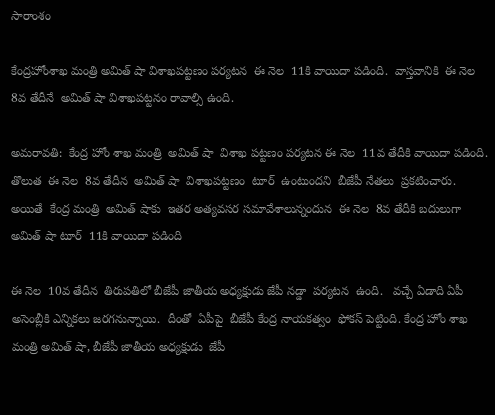సారాంశం

కేంద్రహోంశాఖ మంత్రి అమిత్ షా విశాఖపట్టణం పర్యటన  ఈ నెల  11కి వాయిదా పడింది.  వాస్తవానికి  ఈ నెల  8వ తేదీనే  అమిత్ షా విశాఖపట్టనం రావాల్సి ఉంది.

అమరావతి:  కేంద్ర హోం శాఖ మంత్రి  అమిత్ షా  విశాఖ పట్టణం పర్యటన ఈ నెల  11వ తేదీకి వాయిదా పడింది.  తొలుత  ఈ నెల  8వ తేదీన  అమిత్ షా  విశాఖపట్టణం  టూర్  ఉంటుందని  బీజేపీ నేతలు  ప్రకటించారు.  అయితే  కేంద్ర మంత్రి  అమిత్ షాకు  ఇతర అత్యవసర సమావేశాలున్నందున  ఈ నెల  8వ తేదీకి బదులుగా  అమిత్ షా టూర్  11కి వాయిదా పడింది

ఈ నెల  10వ తేదీన  తిరుపతిలో బీజేపీ జాతీయ అధ్యక్షుడు జేపీ నడ్డా  పర్యటన  ఉంది.   వచ్చే ఏడాది ఏపీ  అసెంబ్లీకి ఎన్నికలు జరగనున్నాయి.  దీంతో  ఏపీపై  బీజేపీ కేంద్ర నాయకత్వం  ఫోకస్ పెట్టింది. కేంద్ర హోం శాఖ మంత్రి అమిత్ షా, బీజేపీ జాతీయ అధ్యక్షుడు  జేపీ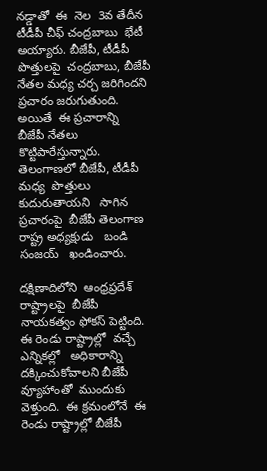నడ్డాతో  ఈ  నెల  3వ తేదీన  టీడీపీ చీఫ్ చంద్రబాబు  భేటీ అయ్యారు. బీజేపీ, టీడీపీ  పొత్తులపై  చంద్రబాబు, బీజేపీ నేతల మధ్య చర్చ జరిగిందని  ప్రచారం జరుగుతుంది. అయితే  ఈ ప్రచారాన్ని   బీజేపీ నేతలు కొట్టిపారేస్తున్నారు.  తెలంగాణలో బీజేపీ, టీడీపీ మధ్య  పొత్తులు   కుదురుతాయని   సాగిన  ప్రచారంపై  బీజేపీ తెలంగాణ రాష్ట్ర అధ్యక్షుడు   బండి సంజయ్   ఖండించారు.

దక్షిణాదిలోని  ఆంధ్రప్రదేశ్ రాష్ట్రాలపై  బీజేపీ  నాయకత్వం ఫోకస్ పెట్టింది.  ఈ రెండు రాష్ట్రాల్లో  వచ్చే ఎన్నికల్లో   అధికారాన్ని దక్కించుకోవాలని బీజేపీ  వ్యూహాంతో  ముందుకు  వెళ్తుంది.  ఈ క్రమంలోనే  ఈ రెండు రాష్ట్రాల్లో బీజేపీ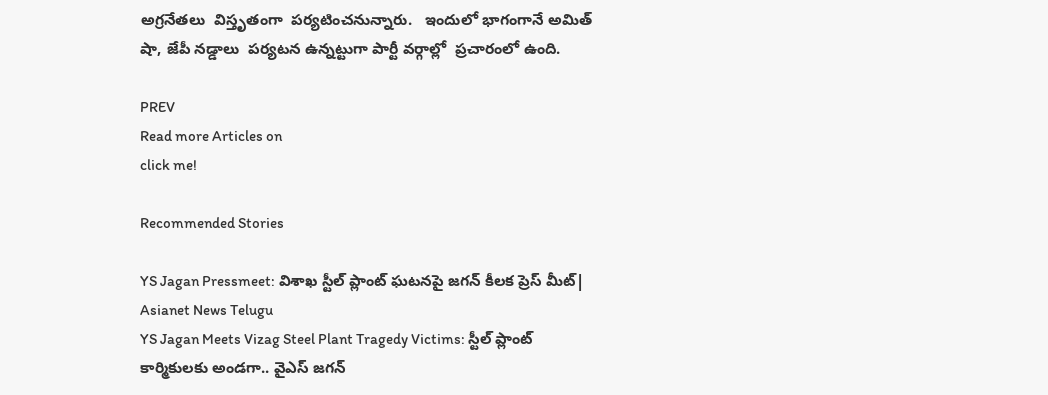అగ్రనేతలు  విస్తృతంగా  పర్యటించనున్నారు.   ఇందులో భాగంగానే అమిత్ షా, జేపీ నడ్డాలు  పర్యటన ఉన్నట్టుగా పార్టీ వర్గాల్లో  ప్రచారంలో ఉంది.

PREV
Read more Articles on
click me!

Recommended Stories

YS Jagan Pressmeet: విశాఖ స్టీల్ ప్లాంట్ ఘటనపై జగన్ కీలక ప్రెస్ మీట్| Asianet News Telugu
YS Jagan Meets Vizag Steel Plant Tragedy Victims: స్టీల్ ప్లాంట్ కార్మికులకు అండగా.. వైఎస్ జగన్